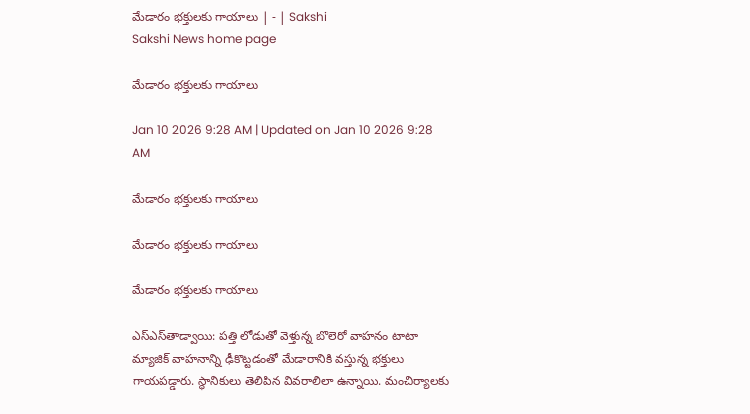మేడారం భక్తులకు గాయాలు | - | Sakshi
Sakshi News home page

మేడారం భక్తులకు గాయాలు

Jan 10 2026 9:28 AM | Updated on Jan 10 2026 9:28 AM

మేడారం భక్తులకు గాయాలు

మేడారం భక్తులకు గాయాలు

మేడారం భక్తులకు గాయాలు

ఎస్‌ఎస్‌తాడ్వాయి: పత్తి లోడుతో వెళ్తున్న బొలెరో వాహనం టాటా మ్యాజిక్‌ వాహనాన్ని ఢీకొట్టడంతో మేడారానికి వస్తున్న భక్తులు గాయపడ్డారు. స్థానికులు తెలిపిన వివరాలిలా ఉన్నాయి. మంచిర్యాలకు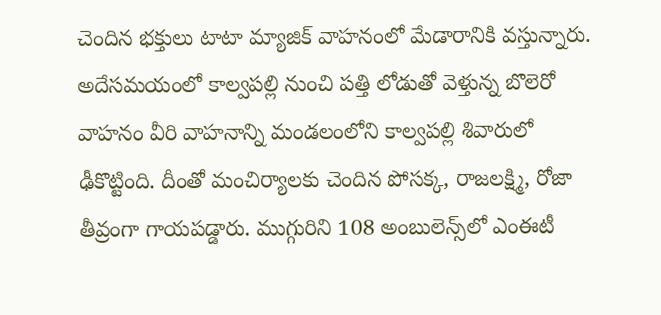చెందిన భక్తులు టాటా మ్యాజిక్‌ వాహనంలో మేడారానికి వస్తున్నారు. అదేసమయంలో కాల్వపల్లి నుంచి పత్తి లోడుతో వెళ్తున్న బొలెరో వాహనం వీరి వాహనాన్ని మండలంలోని కాల్వపల్లి శివారులో ఢీకొట్టింది. దీంతో మంచిర్యాలకు చెందిన పోసక్క, రాజలక్ష్మి, రోజా తీవ్రంగా గాయపడ్డారు. ముగ్గురిని 108 అంబులెన్స్‌లో ఎంఈటీ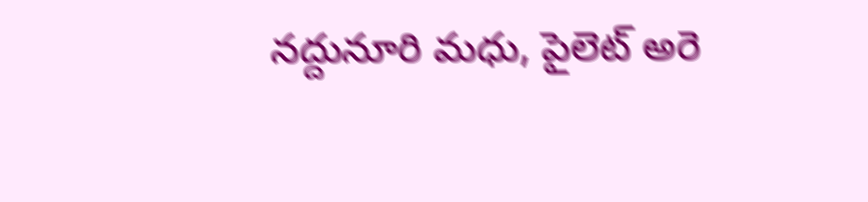నద్దునూరి మధు, పైలెట్‌ అరె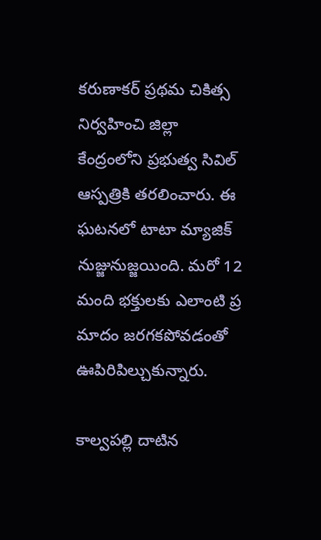కరుణాకర్‌ ప్రథమ చికిత్స నిర్వహించి జిల్లా కేంద్రంలోని ప్రభుత్వ సివిల్‌ ఆస్పత్రికి తరలించారు. ఈ ఘటనలో టాటా మ్యాజిక్‌ నుజ్జునుజ్జయింది. మరో 12 మంది భక్తులకు ఎలాంటి ప్ర మాదం జరగకపోవడంతో ఊపిరిపిల్చుకున్నారు.

కాల్వపల్లి దాటిన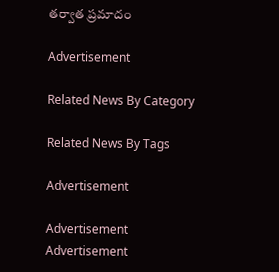తర్వాత ప్రమాదం

Advertisement

Related News By Category

Related News By Tags

Advertisement

Advertisement
Advertisement